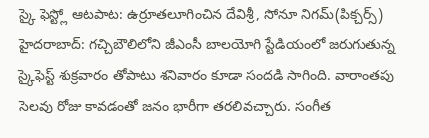స్కై ఫెస్ట్లో ఆటపాట: ఉర్రూతలూగించిన దేవిశ్రీ, సోనూ నిగమ్(పిక్చర్స్)
హైదరాబాద్: గచ్చిబౌలిలోని జీఎంసీ బాలయోగి స్టేడియంలో జరుగుతున్న స్కైఫెస్ట్ శుక్రవారం తోపాటు శనివారం కూడా సందడి సాగింది. వారాంతపు సెలవు రోజు కావడంతో జనం భారీగా తరలివచ్చారు. సంగీత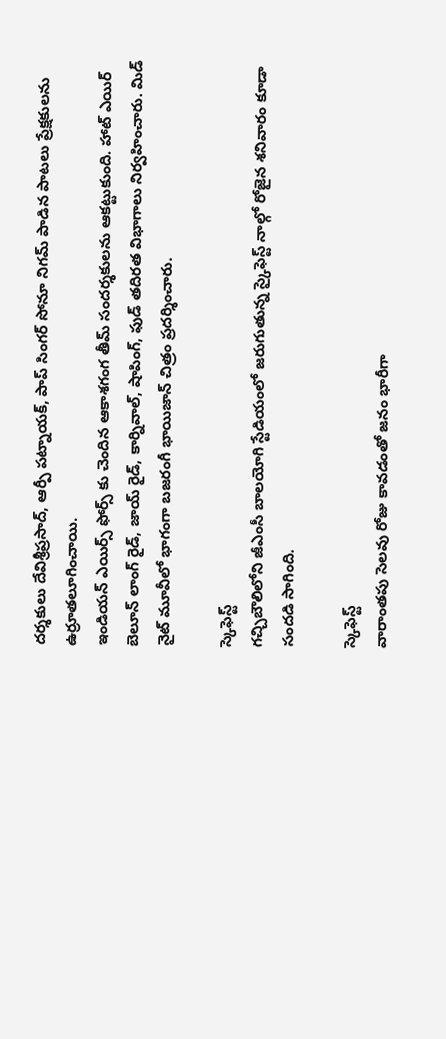దర్శకులు దేవిశ్రీప్రసాద్, ఆర్పీ పట్నాయక్, పాప్ సింగర్ సోనూ నిగమ్ పాడిన పాటలు ప్రేక్షకులను ఉర్రూతలూగించాయి.
ఇండియన్ ఎయిర్స్ ఫోర్స్ కు చెందిన ఆకాశగంగ తీమ్ సందర్శకులను ఆకట్టుకుంది. హాట్ ఎయిర్ బెలూన్ లాంగ్ రైడ్, జాయ్ రైడ్, కార్నివాల్, షాపింగ్, ఫుడ్ తదిరత విభాగాలు నిర్వహించారు. మిడ్ నైట్ మూవీలో భాగంగా బజరంగీ భాయిజాన్ చిత్రం ప్రదర్శించారు.

స్కెఫెస్ట్
గచ్చిబౌలిలోని జీఎంసీ బాలయోగి స్టేడియంలో జరుగుతున్న స్కైఫెస్ట్ నాల్గో రోజైన శనివారం కూడా సందడి సాగింది.

స్కెఫెస్ట్
వారాంతపు సెలవు రోజు కావడంతో జనం భారీగా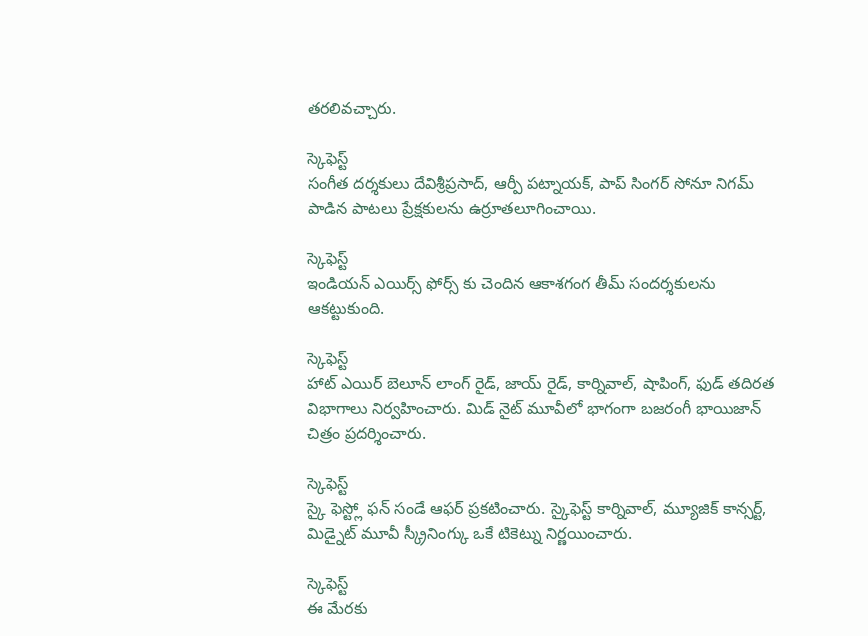తరలివచ్చారు.

స్కెఫెస్ట్
సంగీత దర్శకులు దేవిశ్రీప్రసాద్, ఆర్పీ పట్నాయక్, పాప్ సింగర్ సోనూ నిగమ్ పాడిన పాటలు ప్రేక్షకులను ఉర్రూతలూగించాయి.

స్కెఫెస్ట్
ఇండియన్ ఎయిర్స్ ఫోర్స్ కు చెందిన ఆకాశగంగ తీమ్ సందర్శకులను ఆకట్టుకుంది.

స్కెఫెస్ట్
హాట్ ఎయిర్ బెలూన్ లాంగ్ రైడ్, జాయ్ రైడ్, కార్నివాల్, షాపింగ్, ఫుడ్ తదిరత విభాగాలు నిర్వహించారు. మిడ్ నైట్ మూవీలో భాగంగా బజరంగీ భాయిజాన్ చిత్రం ప్రదర్శించారు.

స్కెఫెస్ట్
స్కై ఫెస్ట్లో ఫన్ సండే ఆఫర్ ప్రకటించారు. స్కైఫెస్ట్ కార్నివాల్, మ్యూజిక్ కాన్సర్ట్, మిడ్నైట్ మూవీ స్క్రీనింగ్కు ఒకే టికెట్ను నిర్ణయించారు.

స్కెఫెస్ట్
ఈ మేరకు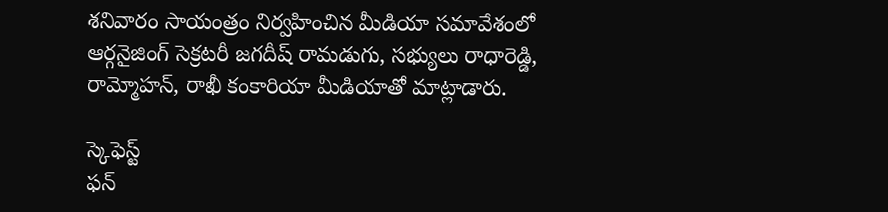శనివారం సాయంత్రం నిర్వహించిన మీడియా సమావేశంలో ఆర్గనైజింగ్ సెక్రటరీ జగదీష్ రామడుగు, సభ్యులు రాధారెడ్డి, రామ్మోహన్, రాఖీ కంకారియా మీడియాతో మాట్లాడారు.

స్కెఫెస్ట్
ఫన్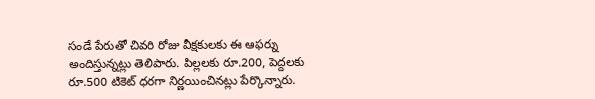సండే పేరుతో చివరి రోజు వీక్షకులకు ఈ ఆఫర్ను అందిస్తున్నట్లు తెలిపారు. పిల్లలకు రూ.200, పెద్దలకు రూ.500 టికెట్ ధరగా నిర్ణయించినట్లు పేర్కొన్నారు.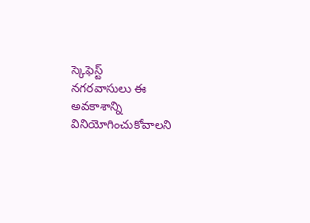స్కెఫెస్ట్
నగరవాసులు ఈ అవకాశాన్ని వినియోగించుకోవాలని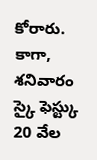కోరారు. కాగా, శనివారం స్కై ఫెస్ట్కు 20 వేల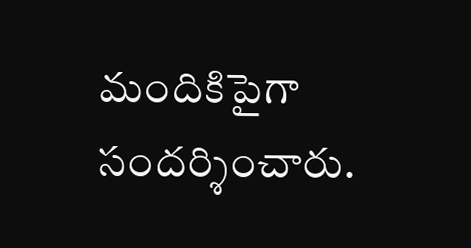మందికిపైగా సందర్శించారు.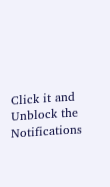Click it and Unblock the Notifications